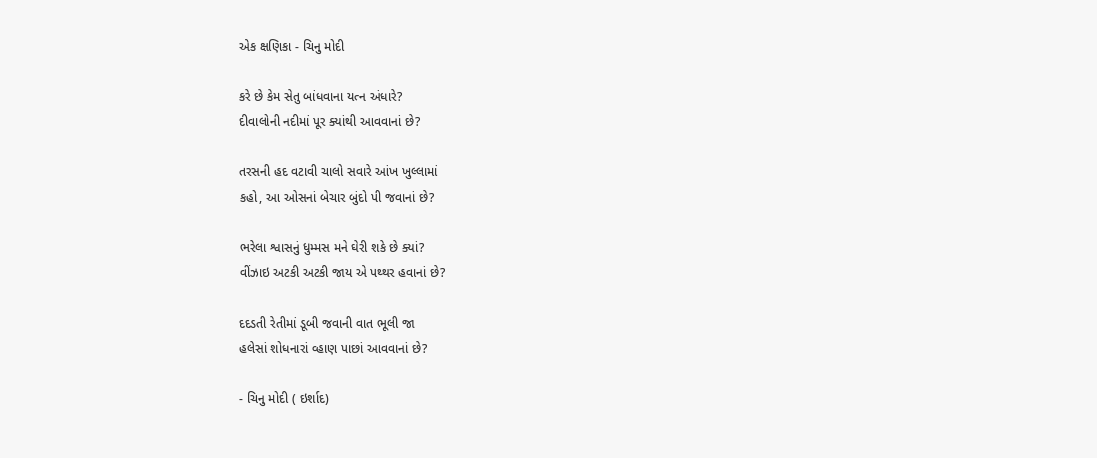એક ક્ષણિકા - ચિનુ મોદી

કરે છે કેમ સેતુ બાંધવાના યત્ન અંધારે?
દીવાલોની નદીમાં પૂર ક્યાંથી આવવાનાં છે?

તરસની હદ વટાવી ચાલો સવારે આંખ ખુલ્લામાં
કહો, આ ઓસનાં બેચાર બુંદો પી જવાનાં છે?

ભરેલા શ્વાસનું ધુમ્મસ મને ઘેરી શકે છે ક્યાં?
વીંઝાઇ અટકી અટકી જાય એ પથ્થર હવાનાં છે?

દદડતી રેતીમાં ડૂબી જવાની વાત ભૂલી જા
હલેસાં શોધનારાં વ્હાણ પાછાં આવવાનાં છે?

- ચિનુ મોદી ( ઇર્શાદ)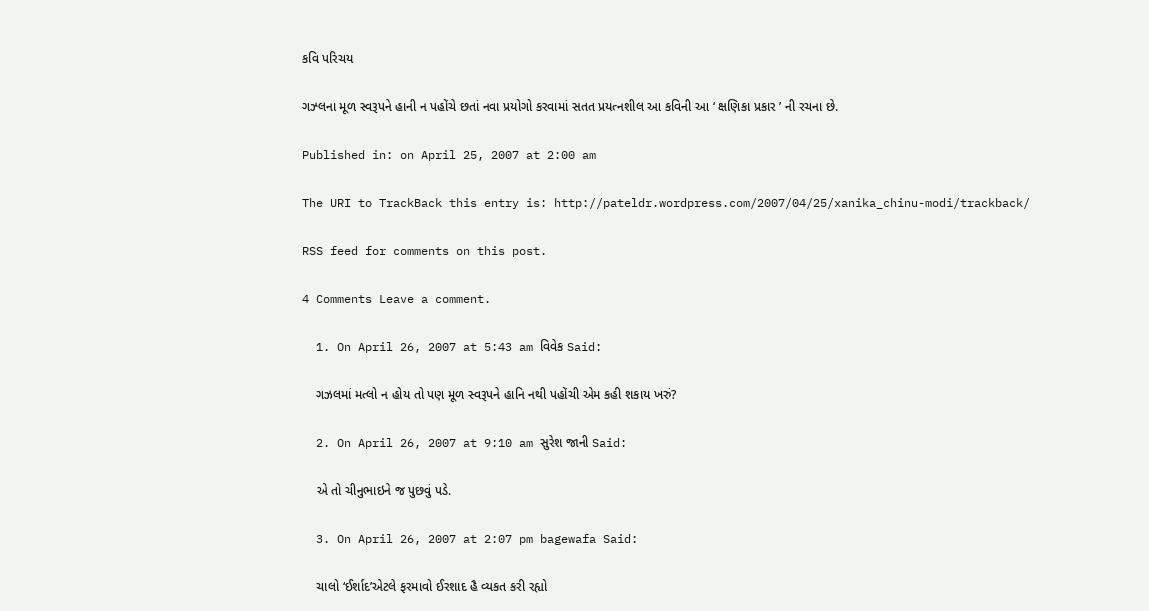કવિ પરિચય

ગઝ્લના મૂળ સ્વરૂપને હાની ન પહોંચે છતાં નવા પ્રયોગો કરવામાં સતત પ્રયત્નશીલ આ કવિની આ ‘ ક્ષણિકા પ્રકાર ’ ની રચના છે.

Published in: on April 25, 2007 at 2:00 am

The URI to TrackBack this entry is: http://pateldr.wordpress.com/2007/04/25/xanika_chinu-modi/trackback/

RSS feed for comments on this post.

4 Comments Leave a comment.

  1. On April 26, 2007 at 5:43 am વિવેક Said:

    ગઝલમાં મત્લો ન હોય તો પણ મૂળ સ્વરૂપને હાનિ નથી પહોંચી એમ કહી શકાય ખરું?

  2. On April 26, 2007 at 9:10 am સુરેશ જાની Said:

    એ તો ચીનુભાઇને જ પુછવું પડે.

  3. On April 26, 2007 at 2:07 pm bagewafa Said:

    ચાલો ‘ઈર્શાદ’એટલે ફરમાવો ઈરશાદ હૈ વ્યકત કરી રહ્યો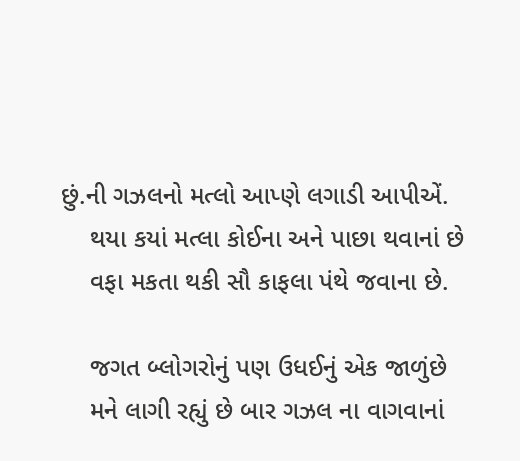છું.ની ગઝલનો મત્લો આપ્ણે લગાડી આપીએં.
    થયા કયાં મત્લા કોઈના અને પાછા થવાનાં છે
    વફા મકતા થકી સૌ કાફલા પંથે જવાના છે.

    જગત બ્લોગરોનું પણ ઉધઈનું એક જાળુંછે
    મને લાગી રહ્યું છે બાર ગઝલ ના વાગવાનાં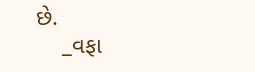છે.
    _વફા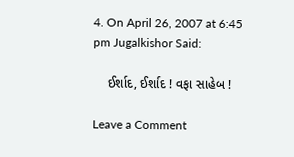4. On April 26, 2007 at 6:45 pm Jugalkishor Said:

    ઈર્શાદ, ઈર્શાદ ! વફા સાહેબ !

Leave a Comment